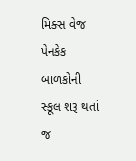મિક્સ વેજ પેનકેક
બાળકોની સ્કૂલ શરૂ થતાં જ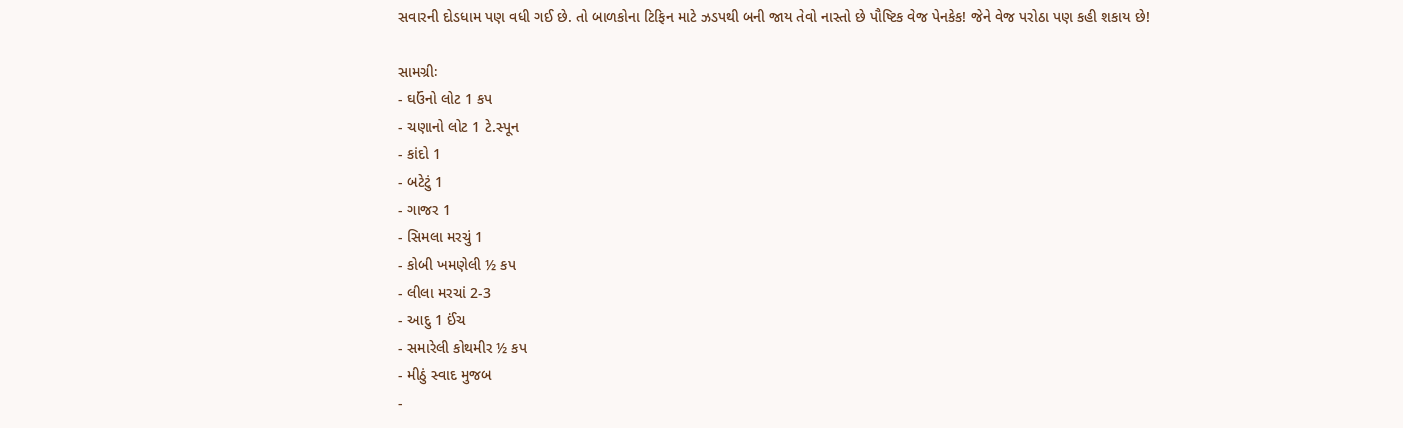સવારની દોડધામ પણ વધી ગઈ છે. તો બાળકોના ટિફિન માટે ઝડપથી બની જાય તેવો નાસ્તો છે પૌષ્ટિક વેજ પેનકેક! જેને વેજ પરોઠા પણ કહી શકાય છે!

સામગ્રીઃ
- ઘઉંનો લોટ 1 કપ
- ચણાનો લોટ 1 ટે.સ્પૂન
- કાંદો 1
- બટેટું 1
- ગાજર 1
- સિમલા મરચું 1
- કોબી ખમણેલી ½ કપ
- લીલા મરચાં 2-3
- આદુ 1 ઈંચ
- સમારેલી કોથમીર ½ કપ
- મીઠું સ્વાદ મુજબ
-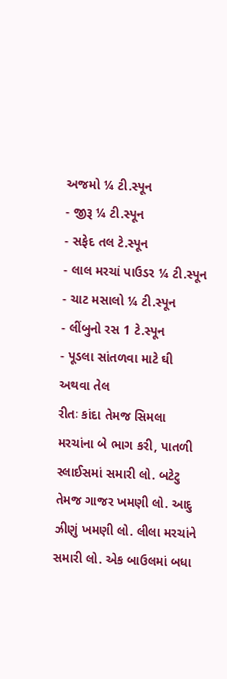અજમો ¼ ટી.સ્પૂન
- જીરૂ ¼ ટી.સ્પૂન
- સફેદ તલ ટે.સ્પૂન
- લાલ મરચાં પાઉડર ¼ ટી.સ્પૂન
- ચાટ મસાલો ¼ ટી.સ્પૂન
- લીંબુનો રસ 1 ટે.સ્પૂન
- પૂડલા સાંતળવા માટે ઘી અથવા તેલ
રીતઃ કાંદા તેમજ સિમલા મરચાંના બે ભાગ કરી, પાતળી સ્લાઈસમાં સમારી લો. બટેટુ તેમજ ગાજર ખમણી લો. આદુ ઝીણું ખમણી લો. લીલા મરચાંને સમારી લો. એક બાઉલમાં બધા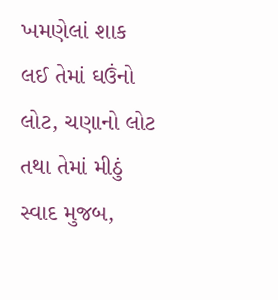ખમણેલાં શાક લઈ તેમાં ઘઉંનો લોટ, ચણાનો લોટ તથા તેમાં મીઠું સ્વાદ મુજબ,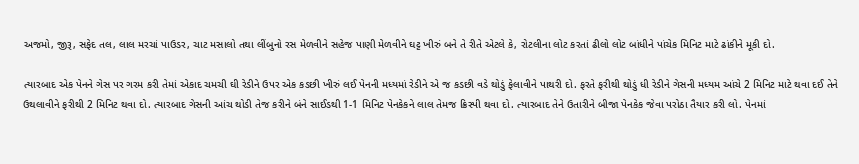અજમો, જીરૂ, સફેદ તલ, લાલ મરચાં પાઉડર, ચાટ મસાલો તથા લીંબુનો રસ મેળવીને સહેજ પાણી મેળવીને ઘટ્ટ ખીરું બને તે રીતે એટલે કે, રોટલીના લોટ કરતાં ઢીલો લોટ બાંધીને પાંચેક મિનિટ માટે ઢાંકીને મૂકી દો.

ત્યારબાદ એક પેનને ગેસ પર ગરમ કરી તેમાં એકાદ ચમચી ઘી રેડીને ઉપર એક કડછી ખીરું લઈ પેનની મધ્યમાં રેડીને એ જ કડછી વડે થોડું ફેલાવીને પાથરી દો. ફરતે ફરીથી થોડું ધી રેડીને ગેસની મધ્યમ આંચે 2 મિનિટ માટે થવા દઈ તેને ઉથલાવીને ફરીથી 2 મિનિટ થવા દો. ત્યારબાદ ગેસની આંચ થોડી તેજ કરીને બંને સાઈડથી 1-1 મિનિટ પેનકેકને લાલ તેમજ ક્રિસ્પી થવા દો. ત્યારબાદ તેને ઉતારીને બીજા પેનકેક જેવા પરોઠા તૈયાર કરી લો. પેનમાં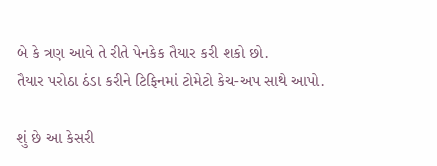બે કે ત્રણ આવે તે રીતે પેનકેક તૈયાર કરી શકો છો.
તૈયાર પરોઠા ઠંડા કરીને ટિફિનમાં ટોમેટો કેચ-અપ સાથે આપો.

શું છે આ કેસરી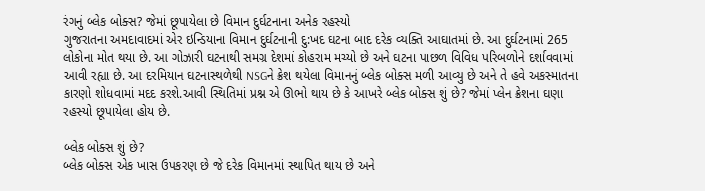રંગનું બ્લેક બોક્સ? જેમાં છૂપાયેલા છે વિમાન દુર્ઘટનાના અનેક રહસ્યો
ગુજરાતના અમદાવાદમાં એર ઇન્ડિયાના વિમાન દુર્ઘટનાની દુ:ખદ ઘટના બાદ દરેક વ્યક્તિ આઘાતમાં છે. આ દુર્ઘટનામાં 265 લોકોના મોત થયા છે. આ ગોઝારી ઘટનાથી સમગ્ર દેશમાં કોહરામ મચ્યો છે અને ઘટના પાછળ વિવિધ પરિબળોને દર્શાવવામાં આવી રહ્યા છે. આ દરમિયાન ઘટનાસ્થળેથી NSGને ક્રેશ થયેલા વિમાનનું બ્લેક બોક્સ મળી આવ્યુ છે અને તે હવે અકસ્માતના કારણો શોધવામાં મદદ કરશે.આવી સ્થિતિમાં પ્રશ્ન એ ઊભો થાય છે કે આખરે બ્લેક બોક્સ શું છે? જેમાં પ્લેન ક્રેશના ઘણા રહસ્યો છૂપાયેલા હોય છે.

બ્લેક બોક્સ શું છે?
બ્લેક બોક્સ એક ખાસ ઉપકરણ છે જે દરેક વિમાનમાં સ્થાપિત થાય છે અને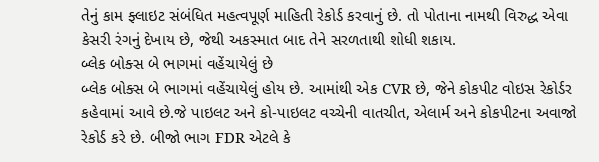તેનું કામ ફ્લાઇટ સંબંધિત મહત્વપૂર્ણ માહિતી રેકોર્ડ કરવાનું છે. તો પોતાના નામથી વિરુદ્ધ એવા કેસરી રંગનું દેખાય છે, જેથી અકસ્માત બાદ તેને સરળતાથી શોધી શકાય.
બ્લેક બોક્સ બે ભાગમાં વહેંચાયેલું છે
બ્લેક બોક્સ બે ભાગમાં વહેંચાયેલું હોય છે. આમાંથી એક CVR છે, જેને કોકપીટ વોઇસ રેકોર્ડર કહેવામાં આવે છે.જે પાઇલટ અને કો-પાઇલટ વચ્ચેની વાતચીત, એલાર્મ અને કોકપીટના અવાજો રેકોર્ડ કરે છે. બીજો ભાગ FDR એટલે કે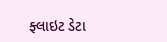ફ્લાઇટ ડેટા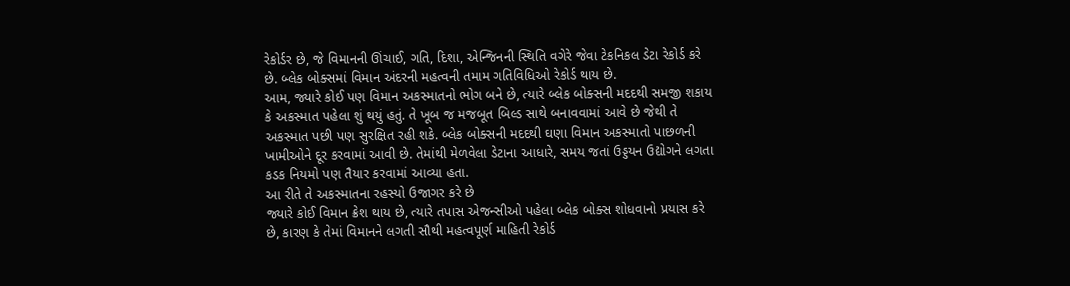રેકોર્ડર છે, જે વિમાનની ઊંચાઈ, ગતિ, દિશા, એન્જિનની સ્થિતિ વગેરે જેવા ટેકનિકલ ડેટા રેકોર્ડ કરે છે. બ્લેક બોક્સમાં વિમાન અંદરની મહત્વની તમામ ગતિવિધિઓ રેકોર્ડ થાય છે.
આમ, જ્યારે કોઈ પણ વિમાન અકસ્માતનો ભોગ બને છે, ત્યારે બ્લેક બોક્સની મદદથી સમજી શકાય કે અકસ્માત પહેલા શું થયું હતું. તે ખૂબ જ મજબૂત બિલ્ડ સાથે બનાવવામાં આવે છે જેથી તે અકસ્માત પછી પણ સુરક્ષિત રહી શકે. બ્લેક બોક્સની મદદથી ઘણા વિમાન અકસ્માતો પાછળની ખામીઓને દૂર કરવામાં આવી છે. તેમાંથી મેળવેલા ડેટાના આધારે, સમય જતાં ઉડ્ડયન ઉદ્યોગને લગતા કડક નિયમો પણ તૈયાર કરવામાં આવ્યા હતા.
આ રીતે તે અકસ્માતના રહસ્યો ઉજાગર કરે છે
જ્યારે કોઈ વિમાન ક્રેશ થાય છે, ત્યારે તપાસ એજન્સીઓ પહેલા બ્લેક બોક્સ શોધવાનો પ્રયાસ કરે છે, કારણ કે તેમાં વિમાનને લગતી સૌથી મહત્વપૂર્ણ માહિતી રેકોર્ડ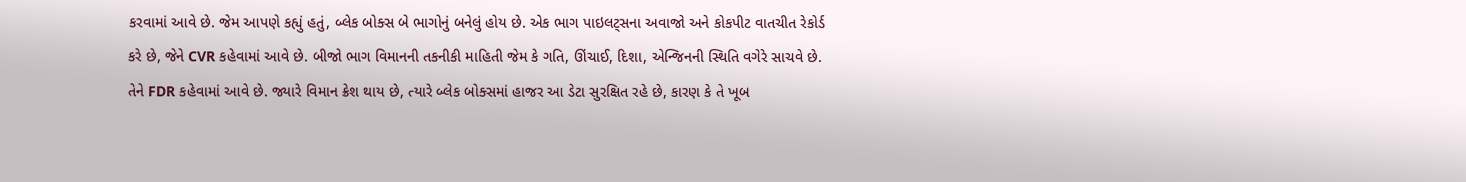કરવામાં આવે છે. જેમ આપણે કહ્યું હતું, બ્લેક બોક્સ બે ભાગોનું બનેલું હોય છે. એક ભાગ પાઇલટ્સના અવાજો અને કોકપીટ વાતચીત રેકોર્ડ કરે છે, જેને CVR કહેવામાં આવે છે. બીજો ભાગ વિમાનની તકનીકી માહિતી જેમ કે ગતિ, ઊંચાઈ, દિશા, એન્જિનની સ્થિતિ વગેરે સાચવે છે. તેને FDR કહેવામાં આવે છે. જ્યારે વિમાન ક્રેશ થાય છે, ત્યારે બ્લેક બોક્સમાં હાજર આ ડેટા સુરક્ષિત રહે છે, કારણ કે તે ખૂબ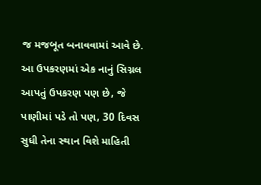જ મજબૂત બનાવવામાં આવે છે.
આ ઉપકરણમાં એક નાનું સિગ્નલ આપતું ઉપકરણ પણ છે, જે પાણીમાં પડે તો પણ, 30 દિવસ સુધી તેના સ્થાન વિશે માહિતી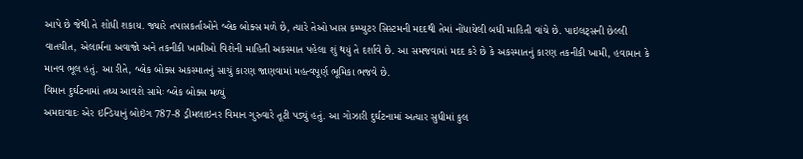આપે છે જેથી તે શોધી શકાય. જ્યારે તપાસકર્તાઓને બ્લેક બોક્સ મળે છે, ત્યારે તેઓ ખાસ કમ્પ્યુટર સિસ્ટમની મદદથી તેમાં નોંધાયેલી બધી માહિતી વાંચે છે. પાઇલટ્સની છેલ્લી વાતચીત, એલાર્મના અવાજો અને તકનીકી ખામીઓ વિશેની માહિતી અકસ્માત પહેલા શું થયું તે દર્શાવે છે. આ સમજવામાં મદદ કરે છે કે અકસ્માતનું કારણ તકનીકી ખામી, હવામાન કે માનવ ભૂલ હતું. આ રીતે, બ્લેક બોક્સ અકસ્માતનું સાચું કારણ જાણવામાં મહત્વપૂર્ણ ભૂમિકા ભજવે છે.
વિમાન દુર્ઘટનામાં તથ્ય આવશે સામેઃ બ્લેક બોક્સ મળ્યું
અમદાવાદઃ એર ઇન્ડિયાનું બોઇંગ 787-8 ડ્રીમલાઇનર વિમાન ગુરુવારે તૂટી પડ્યું હતું. આ ગોઝારી દુર્ઘટનામાં અત્યાર સુધીમાં કુલ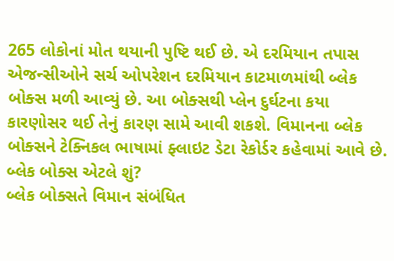265 લોકોનાં મોત થયાની પુષ્ટિ થઈ છે. એ દરમિયાન તપાસ એજન્સીઓને સર્ચ ઓપરેશન દરમિયાન કાટમાળમાંથી બ્લેક બોક્સ મળી આવ્યું છે. આ બોક્સથી પ્લેન દુર્ઘટના કયા કારણોસર થઈ તેનું કારણ સામે આવી શકશે. વિમાનના બ્લેક બોક્સને ટેક્નિકલ ભાષામાં ફ્લાઇટ ડેટા રેકોર્ડર કહેવામાં આવે છે.
બ્લેક બોક્સ એટલે શું?
બ્લેક બોક્સતે વિમાન સંબંધિત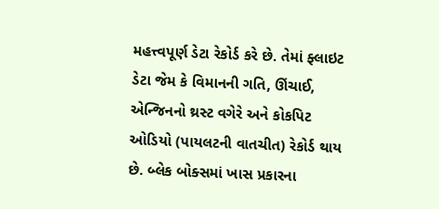મહત્ત્વપૂર્ણ ડેટા રેકોર્ડ કરે છે. તેમાં ફ્લાઇટ ડેટા જેમ કે વિમાનની ગતિ, ઊંચાઈ, એન્જિનનો થ્રસ્ટ વગેરે અને કોકપિટ ઓડિયો (પાયલટની વાતચીત) રેકોર્ડ થાય છે. બ્લેક બોક્સમાં ખાસ પ્રકારના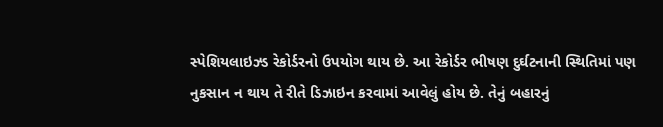સ્પેશિયલાઇઝ્ડ રેકોર્ડરનો ઉપયોગ થાય છે. આ રેકોર્ડર ભીષણ દુર્ઘટનાની સ્થિતિમાં પણ નુકસાન ન થાય તે રીતે ડિઝાઇન કરવામાં આવેલું હોય છે. તેનું બહારનું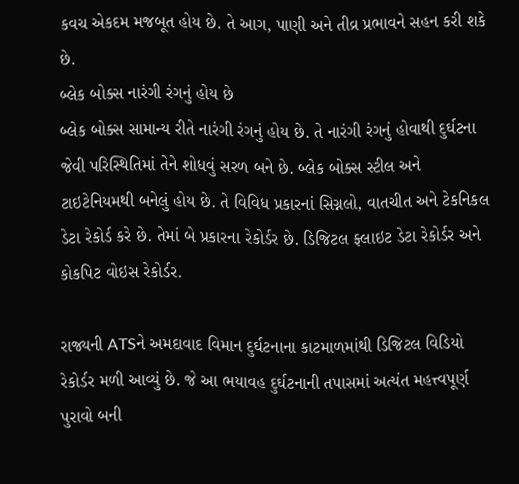કવચ એકદમ મજબૂત હોય છે. તે આગ, પાણી અને તીવ્ર પ્રભાવને સહન કરી શકે છે.
બ્લેક બોક્સ નારંગી રંગનું હોય છે
બ્લેક બોક્સ સામાન્ય રીતે નારંગી રંગનું હોય છે. તે નારંગી રંગનું હોવાથી દુર્ઘટના જેવી પરિસ્થિતિમાં તેને શોધવું સરળ બને છે. બ્લેક બોક્સ સ્ટીલ અને ટાઇટેનિયમથી બનેલું હોય છે. તે વિવિધ પ્રકારનાં સિગ્નલો, વાતચીત અને ટેકનિકલ ડેટા રેકોર્ડ કરે છે. તેમાં બે પ્રકારના રેકોર્ડર છે. ડિજિટલ ફ્લાઇટ ડેટા રેકોર્ડર અને કોકપિટ વોઇસ રેકોર્ડર.

રાજ્યની ATSને અમદાવાદ વિમાન દુર્ઘટનાના કાટમાળમાંથી ડિજિટલ વિડિયો રેકોર્ડર મળી આવ્યું છે. જે આ ભયાવહ દુર્ઘટનાની તપાસમાં અત્યંત મહત્ત્વપૂર્ણ પુરાવો બની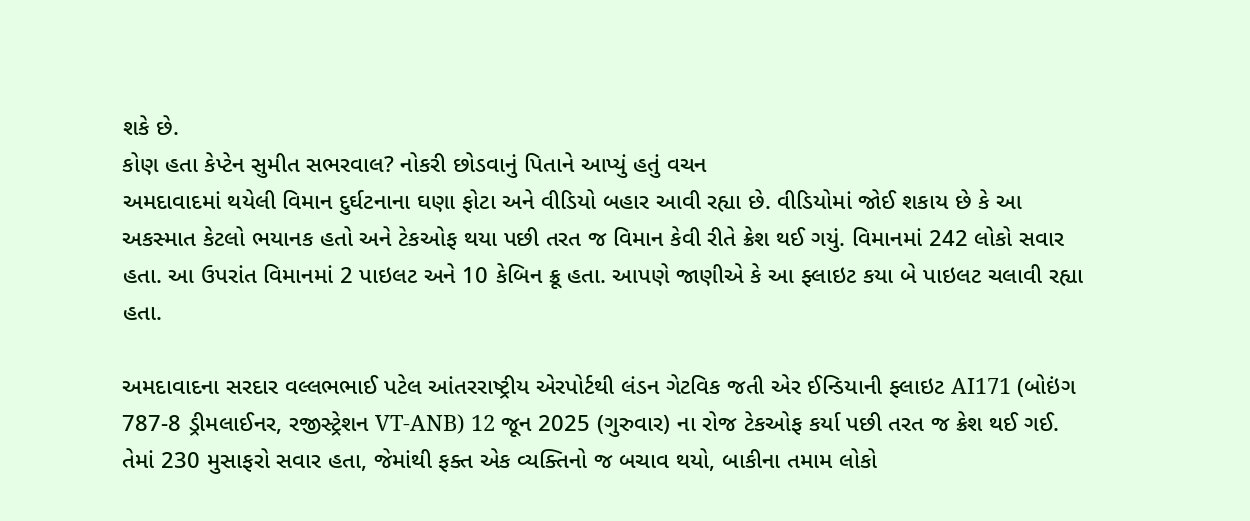શકે છે.
કોણ હતા કેપ્ટેન સુમીત સભરવાલ? નોકરી છોડવાનું પિતાને આપ્યું હતું વચન
અમદાવાદમાં થયેલી વિમાન દુર્ઘટનાના ઘણા ફોટા અને વીડિયો બહાર આવી રહ્યા છે. વીડિયોમાં જોઈ શકાય છે કે આ અકસ્માત કેટલો ભયાનક હતો અને ટેકઓફ થયા પછી તરત જ વિમાન કેવી રીતે ક્રેશ થઈ ગયું. વિમાનમાં 242 લોકો સવાર હતા. આ ઉપરાંત વિમાનમાં 2 પાઇલટ અને 10 કેબિન ક્રૂ હતા. આપણે જાણીએ કે આ ફ્લાઇટ કયા બે પાઇલટ ચલાવી રહ્યા હતા.

અમદાવાદના સરદાર વલ્લભભાઈ પટેલ આંતરરાષ્ટ્રીય એરપોર્ટથી લંડન ગેટવિક જતી એર ઈન્ડિયાની ફ્લાઇટ AI171 (બોઇંગ 787-8 ડ્રીમલાઈનર, રજીસ્ટ્રેશન VT-ANB) 12 જૂન 2025 (ગુરુવાર) ના રોજ ટેકઓફ કર્યા પછી તરત જ ક્રેશ થઈ ગઈ. તેમાં 230 મુસાફરો સવાર હતા, જેમાંથી ફક્ત એક વ્યક્તિનો જ બચાવ થયો, બાકીના તમામ લોકો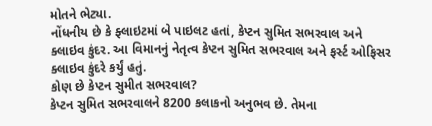મોતને ભેટ્યા.
નોંધનીય છે કે ફ્લાઇટમાં બે પાઇલટ હતાં, કેપ્ટન સુમિત સભરવાલ અને ક્લાઇવ કુંદર. આ વિમાનનું નેતૃત્વ કેપ્ટન સુમિત સભરવાલ અને ફર્સ્ટ ઓફિસર ક્લાઇવ કુંદરે કર્યું હતું.
કોણ છે કેપ્ટન સુમીત સભરવાલ?
કેપ્ટન સુમિત સભરવાલને 8200 કલાકનો અનુભવ છે. તેમના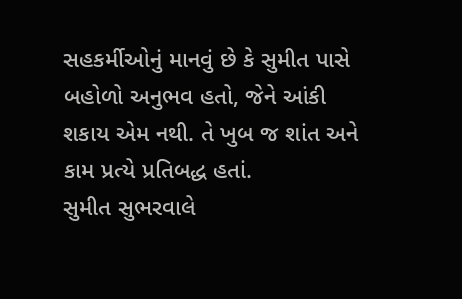સહકર્મીઓનું માનવું છે કે સુમીત પાસે બહોળો અનુભવ હતો, જેને આંકી શકાય એમ નથી. તે ખુબ જ શાંત અને કામ પ્રત્યે પ્રતિબદ્ધ હતાં.
સુમીત સુભરવાલે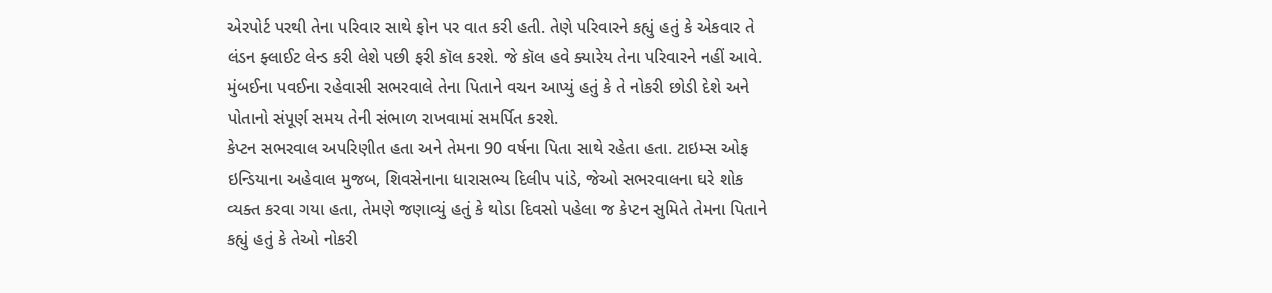એરપોર્ટ પરથી તેના પરિવાર સાથે ફોન પર વાત કરી હતી. તેણે પરિવારને કહ્યું હતું કે એકવાર તે લંડન ફ્લાઈટ લેન્ડ કરી લેશે પછી ફરી કૉલ કરશે. જે કૉલ હવે ક્યારેય તેના પરિવારને નહીં આવે. મુંબઈના પવઈના રહેવાસી સભરવાલે તેના પિતાને વચન આપ્યું હતું કે તે નોકરી છોડી દેશે અને પોતાનો સંપૂર્ણ સમય તેની સંભાળ રાખવામાં સમર્પિત કરશે.
કેપ્ટન સભરવાલ અપરિણીત હતા અને તેમના 90 વર્ષના પિતા સાથે રહેતા હતા. ટાઇમ્સ ઓફ ઇન્ડિયાના અહેવાલ મુજબ, શિવસેનાના ધારાસભ્ય દિલીપ પાંડે, જેઓ સભરવાલના ઘરે શોક વ્યક્ત કરવા ગયા હતા, તેમણે જણાવ્યું હતું કે થોડા દિવસો પહેલા જ કેપ્ટન સુમિતે તેમના પિતાને કહ્યું હતું કે તેઓ નોકરી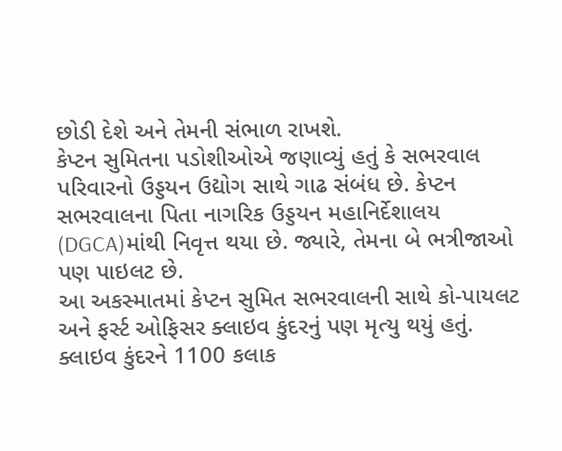છોડી દેશે અને તેમની સંભાળ રાખશે.
કેપ્ટન સુમિતના પડોશીઓએ જણાવ્યું હતું કે સભરવાલ પરિવારનો ઉડ્ડયન ઉદ્યોગ સાથે ગાઢ સંબંધ છે. કેપ્ટન સભરવાલના પિતા નાગરિક ઉડ્ડયન મહાનિર્દેશાલય (DGCA)માંથી નિવૃત્ત થયા છે. જ્યારે, તેમના બે ભત્રીજાઓ પણ પાઇલટ છે.
આ અકસ્માતમાં કેપ્ટન સુમિત સભરવાલની સાથે કો-પાયલટ અને ફર્સ્ટ ઓફિસર ક્લાઇવ કુંદરનું પણ મૃત્યુ થયું હતું. ક્લાઇવ કુંદરને 1100 કલાક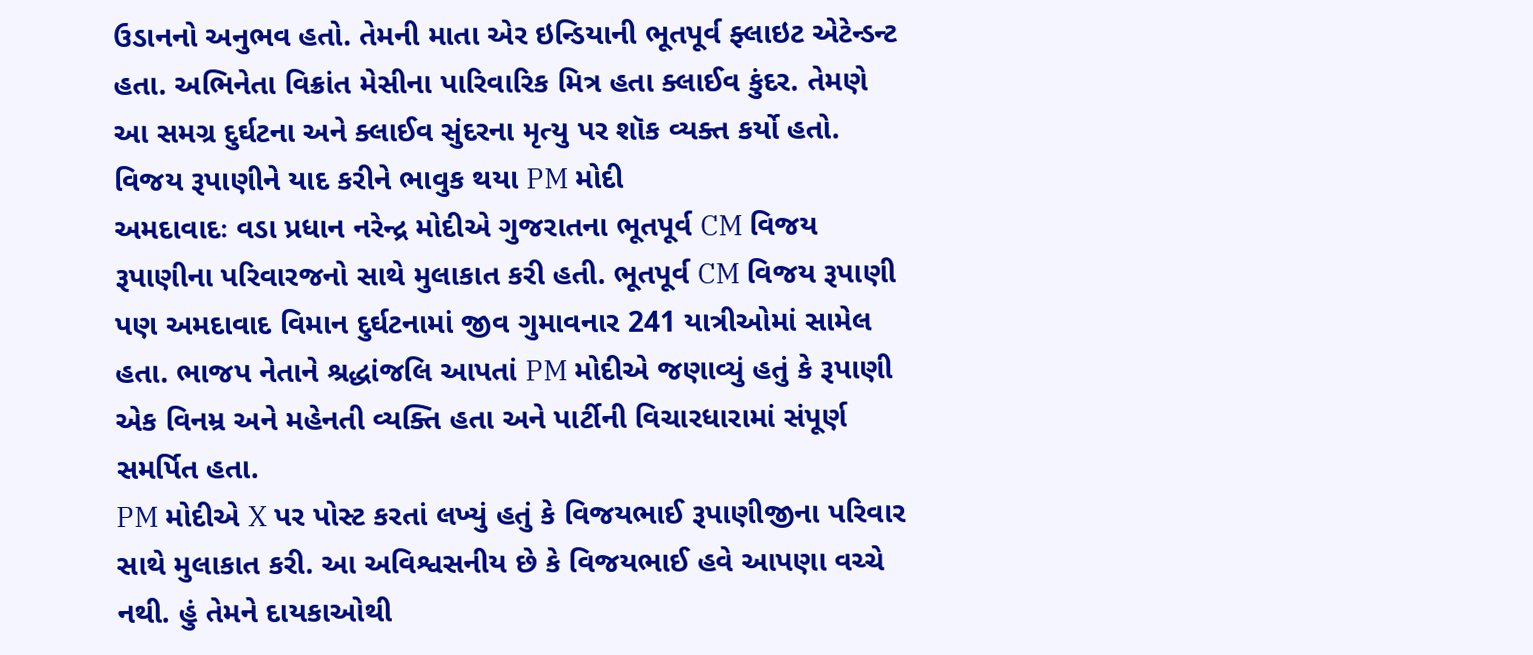ઉડાનનો અનુભવ હતો. તેમની માતા એર ઇન્ડિયાની ભૂતપૂર્વ ફ્લાઇટ એટેન્ડન્ટ હતા. અભિનેતા વિક્રાંત મેસીના પારિવારિક મિત્ર હતા ક્લાઈવ કુંદર. તેમણે આ સમગ્ર દુર્ઘટના અને ક્લાઈવ સુંદરના મૃત્યુ પર શૉક વ્યક્ત કર્યો હતો.
વિજય રૂપાણીને યાદ કરીને ભાવુક થયા PM મોદી
અમદાવાદઃ વડા પ્રધાન નરેન્દ્ર મોદીએ ગુજરાતના ભૂતપૂર્વ CM વિજય રૂપાણીના પરિવારજનો સાથે મુલાકાત કરી હતી. ભૂતપૂર્વ CM વિજય રૂપાણી પણ અમદાવાદ વિમાન દુર્ઘટનામાં જીવ ગુમાવનાર 241 યાત્રીઓમાં સામેલ હતા. ભાજપ નેતાને શ્રદ્ધાંજલિ આપતાં PM મોદીએ જણાવ્યું હતું કે રૂપાણી એક વિનમ્ર અને મહેનતી વ્યક્તિ હતા અને પાર્ટીની વિચારધારામાં સંપૂર્ણ સમર્પિત હતા.
PM મોદીએ X પર પોસ્ટ કરતાં લખ્યું હતું કે વિજયભાઈ રૂપાણીજીના પરિવાર સાથે મુલાકાત કરી. આ અવિશ્વસનીય છે કે વિજયભાઈ હવે આપણા વચ્ચે નથી. હું તેમને દાયકાઓથી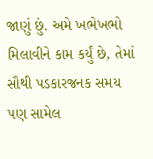જાણું છું. અમે ખભેખભો મિલાવીને કામ કર્યું છે, તેમાં સૌથી પડકારજનક સમય પણ સામેલ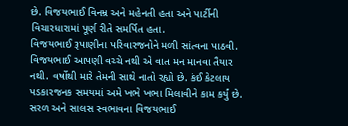છે. વિજયભાઈ વિનમ્ર અને મહેનતી હતા અને પાર્ટીની વિચારધારામાં પૂર્ણ રીતે સમર્પિત હતા.
વિજયભાઈ રૂપાણીના પરિવારજનોને મળી સાંત્વના પાઠવી. વિજયભાઈ આપણી વચ્ચે નથી એ વાત મન માનવા તૈયાર નથી. વર્ષોથી મારે તેમની સાથે નાતો રહ્યો છે. કંઈ કેટલાય પડકારજનક સમયમાં અમે ખભે ખભા મિલાવીને કામ કર્યું છે. સરળ અને સાલસ સ્વભાવના વિજયભાઈ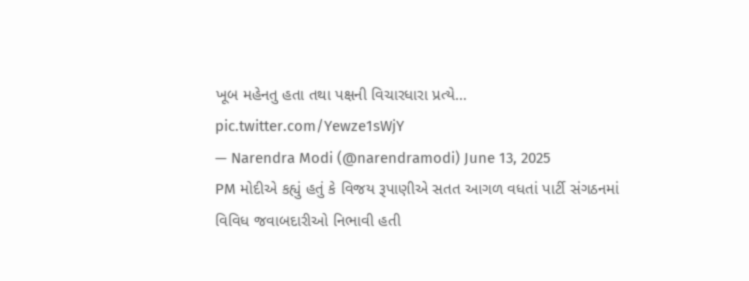ખૂબ મહેનતુ હતા તથા પક્ષની વિચારધારા પ્રત્યે… pic.twitter.com/Yewze1sWjY
— Narendra Modi (@narendramodi) June 13, 2025
PM મોદીએ કહ્યું હતું કે વિજય રૂપાણીએ સતત આગળ વધતાં પાર્ટી સંગઠનમાં વિવિધ જવાબદારીઓ નિભાવી હતી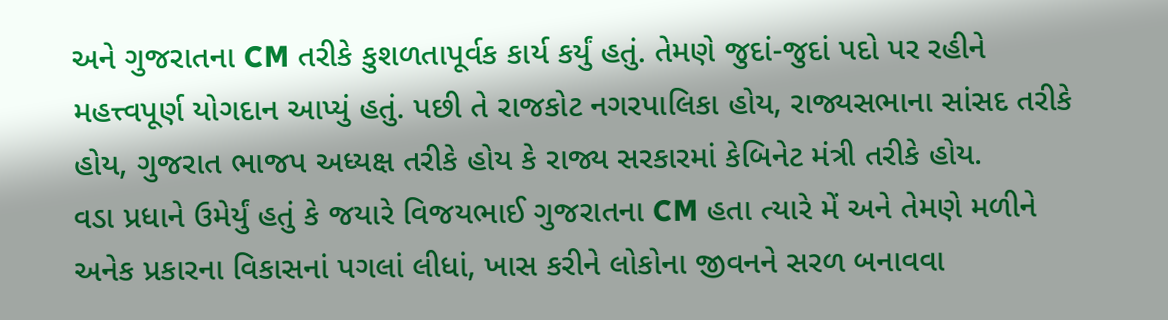અને ગુજરાતના CM તરીકે કુશળતાપૂર્વક કાર્ય કર્યું હતું. તેમણે જુદાં-જુદાં પદો પર રહીને મહત્ત્વપૂર્ણ યોગદાન આપ્યું હતું. પછી તે રાજકોટ નગરપાલિકા હોય, રાજ્યસભાના સાંસદ તરીકે હોય, ગુજરાત ભાજપ અધ્યક્ષ તરીકે હોય કે રાજ્ય સરકારમાં કેબિનેટ મંત્રી તરીકે હોય.
વડા પ્રધાને ઉમેર્યું હતું કે જયારે વિજયભાઈ ગુજરાતના CM હતા ત્યારે મેં અને તેમણે મળીને અનેક પ્રકારના વિકાસનાં પગલાં લીધાં, ખાસ કરીને લોકોના જીવનને સરળ બનાવવા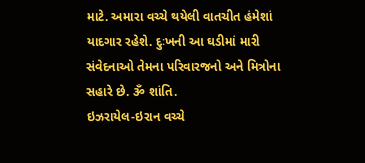માટે. અમારા વચ્ચે થયેલી વાતચીત હંમેશાં યાદગાર રહેશે. દુઃખની આ ઘડીમાં મારી સંવેદનાઓ તેમના પરિવારજનો અને મિત્રોના સહારે છે. ૐ શાંતિ.
ઇઝરાયેલ-ઇરાન વચ્ચે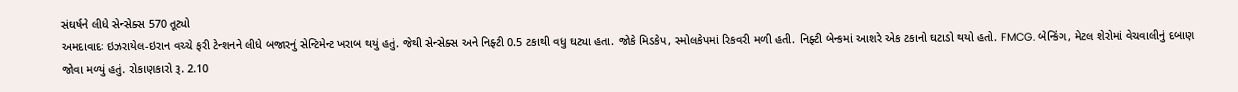સંઘર્ષને લીધે સેન્સેક્સ 570 તૂટ્યો
અમદાવાદઃ ઇઝરાયેલ-ઇરાન વચ્ચે ફરી ટેન્શનને લીધે બજારનું સેન્ટિમેન્ટ ખરાબ થયું હતું. જેથી સેન્સેક્સ અને નિફ્ટી 0.5 ટકાથી વધુ ઘટ્યા હતા. જોકે મિડકેપ, સ્મોલકેપમાં રિકવરી મળી હતી. નિફ્ટી બેન્કમાં આશરે એક ટકાનો ઘટાડો થયો હતો. FMCG. બેન્કિંગ, મેટલ શેરોમાં વેચવાલીનું દબાણ જોવા મળ્યું હતું. રોકાણકારો રૂ. 2.10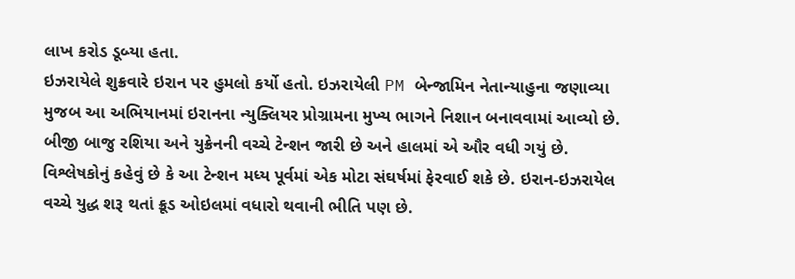લાખ કરોડ ડૂબ્યા હતા.
ઇઝરાયેલે શુક્રવારે ઇરાન પર હુમલો કર્યો હતો. ઇઝરાયેલી PM બેન્જામિન નેતાન્યાહુના જણાવ્યા મુજબ આ અભિયાનમાં ઇરાનના ન્યુક્લિયર પ્રોગ્રામના મુખ્ય ભાગને નિશાન બનાવવામાં આવ્યો છે. બીજી બાજુ રશિયા અને યુક્રેનની વચ્ચે ટેન્શન જારી છે અને હાલમાં એ ઔર વધી ગયું છે. વિશ્લેષકોનું કહેવું છે કે આ ટેન્શન મધ્ય પૂર્વમાં એક મોટા સંઘર્ષમાં ફેરવાઈ શકે છે. ઇરાન-ઇઝરાયેલ વચ્ચે યુદ્ધ શરૂ થતાં ક્રૂડ ઓઇલમાં વધારો થવાની ભીતિ પણ છે.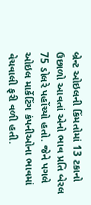બ્રેન્ટ ઓઇલની કિંમતોમાં 13 ટકાનો ઉછાળો આવતાં એનો ભાવ પ્રતિ બેરલ 75 ડોલરે પહોંચ્યો હતો. જેને પગલે ઓઇલ માર્કેટિંગ કંપનીઓના ભાવમાં વેચવાલી ફરી વળી હતી.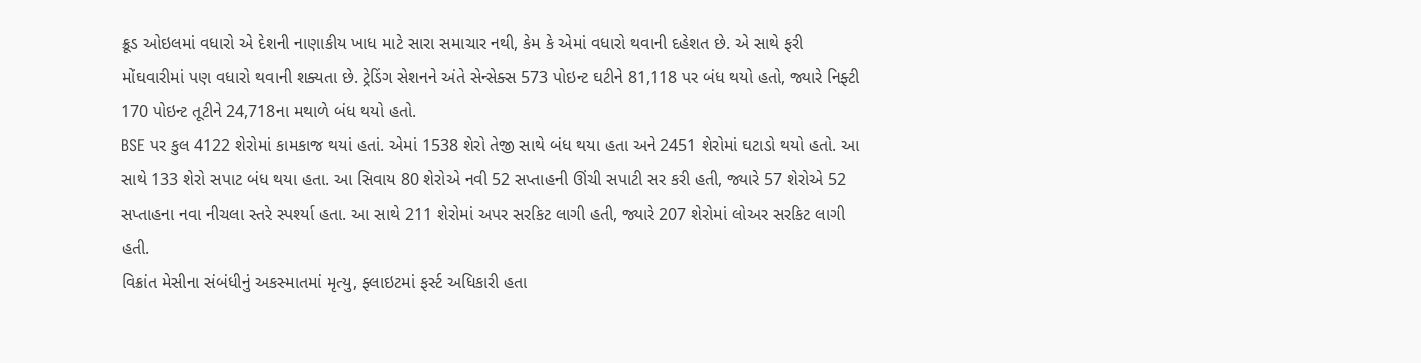ક્રૂડ ઓઇલમાં વધારો એ દેશની નાણાકીય ખાધ માટે સારા સમાચાર નથી, કેમ કે એમાં વધારો થવાની દહેશત છે. એ સાથે ફરી મોંઘવારીમાં પણ વધારો થવાની શક્યતા છે. ટ્રેડિંગ સેશનને અંતે સેન્સેક્સ 573 પોઇન્ટ ઘટીને 81,118 પર બંધ થયો હતો, જ્યારે નિફ્ટી 170 પોઇન્ટ તૂટીને 24,718ના મથાળે બંધ થયો હતો.
BSE પર કુલ 4122 શેરોમાં કામકાજ થયાં હતાં. એમાં 1538 શેરો તેજી સાથે બંધ થયા હતા અને 2451 શેરોમાં ઘટાડો થયો હતો. આ સાથે 133 શેરો સપાટ બંધ થયા હતા. આ સિવાય 80 શેરોએ નવી 52 સપ્તાહની ઊંચી સપાટી સર કરી હતી, જ્યારે 57 શેરોએ 52 સપ્તાહના નવા નીચલા સ્તરે સ્પર્શ્યા હતા. આ સાથે 211 શેરોમાં અપર સરકિટ લાગી હતી, જ્યારે 207 શેરોમાં લોઅર સરકિટ લાગી હતી.
વિક્રાંત મેસીના સંબંધીનું અકસ્માતમાં મૃત્યુ, ફ્લાઇટમાં ફર્સ્ટ અધિકારી હતા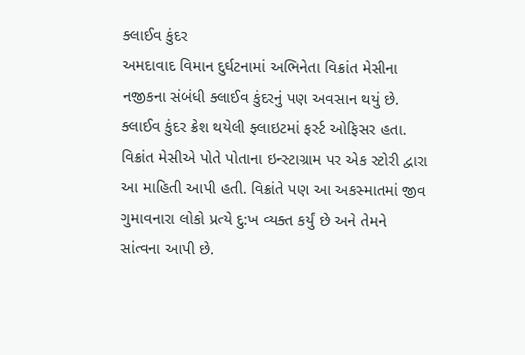ક્લાઈવ કુંદર
અમદાવાદ વિમાન દુર્ઘટનામાં અભિનેતા વિક્રાંત મેસીના નજીકના સંબંધી ક્લાઈવ કુંદરનું પણ અવસાન થયું છે. ક્લાઈવ કુંદર ક્રેશ થયેલી ફ્લાઇટમાં ફર્સ્ટ ઓફિસર હતા. વિક્રાંત મેસીએ પોતે પોતાના ઇન્સ્ટાગ્રામ પર એક સ્ટોરી દ્વારા આ માહિતી આપી હતી. વિક્રાંતે પણ આ અકસ્માતમાં જીવ ગુમાવનારા લોકો પ્રત્યે દુ:ખ વ્યક્ત કર્યું છે અને તેમને સાંત્વના આપી છે.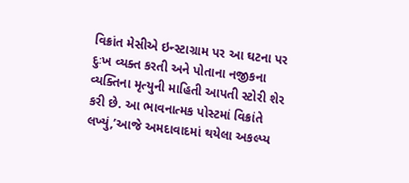વિક્રાંત મેસીએ ઇન્સ્ટાગ્રામ પર આ ઘટના પર દુઃખ વ્યક્ત કરતી અને પોતાના નજીકના વ્યક્તિના મૃત્યુની માહિતી આપતી સ્ટોરી શેર કરી છે. આ ભાવનાત્મક પોસ્ટમાં વિક્રાંતે લખ્યું,’આજે અમદાવાદમાં થયેલા અકલ્પ્ય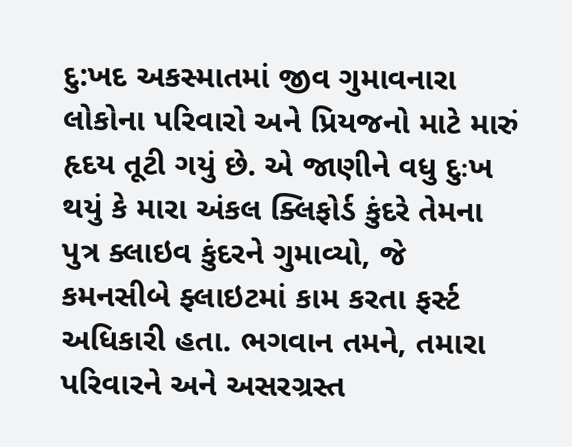દુ:ખદ અકસ્માતમાં જીવ ગુમાવનારા લોકોના પરિવારો અને પ્રિયજનો માટે મારું હૃદય તૂટી ગયું છે. એ જાણીને વધુ દુઃખ થયું કે મારા અંકલ ક્લિફોર્ડ કુંદરે તેમના પુત્ર ક્લાઇવ કુંદરને ગુમાવ્યો, જે કમનસીબે ફ્લાઇટમાં કામ કરતા ફર્સ્ટ અધિકારી હતા. ભગવાન તમને, તમારા પરિવારને અને અસરગ્રસ્ત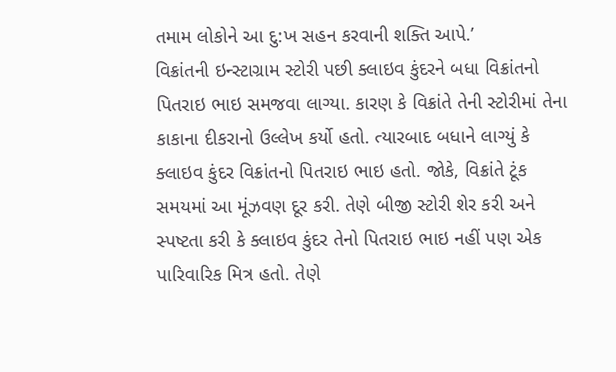તમામ લોકોને આ દુ:ખ સહન કરવાની શક્તિ આપે.’
વિક્રાંતની ઇન્સ્ટાગ્રામ સ્ટોરી પછી ક્લાઇવ કુંદરને બધા વિક્રાંતનો પિતરાઇ ભાઇ સમજવા લાગ્યા. કારણ કે વિક્રાંતે તેની સ્ટોરીમાં તેના કાકાના દીકરાનો ઉલ્લેખ કર્યો હતો. ત્યારબાદ બધાને લાગ્યું કે ક્લાઇવ કુંદર વિક્રાંતનો પિતરાઇ ભાઇ હતો. જોકે, વિક્રાંતે ટૂંક સમયમાં આ મૂંઝવણ દૂર કરી. તેણે બીજી સ્ટોરી શેર કરી અને સ્પષ્ટતા કરી કે ક્લાઇવ કુંદર તેનો પિતરાઇ ભાઇ નહીં પણ એક પારિવારિક મિત્ર હતો. તેણે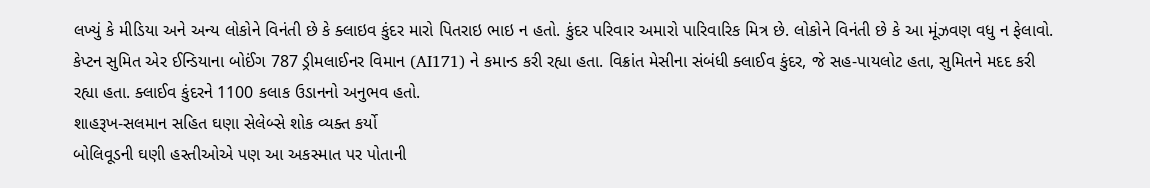લખ્યું કે મીડિયા અને અન્ય લોકોને વિનંતી છે કે ક્લાઇવ કુંદર મારો પિતરાઇ ભાઇ ન હતો. કુંદર પરિવાર અમારો પારિવારિક મિત્ર છે. લોકોને વિનંતી છે કે આ મૂંઝવણ વધુ ન ફેલાવો.
કેપ્ટન સુમિત એર ઈન્ડિયાના બોઈંગ 787 ડ્રીમલાઈનર વિમાન (AI171) ને કમાન્ડ કરી રહ્યા હતા. વિક્રાંત મેસીના સંબંધી ક્લાઈવ કુંદર, જે સહ-પાયલોટ હતા, સુમિતને મદદ કરી રહ્યા હતા. ક્લાઈવ કુંદરને 1100 કલાક ઉડાનનો અનુભવ હતો.
શાહરૂખ-સલમાન સહિત ઘણા સેલેબ્સે શોક વ્યક્ત કર્યો
બોલિવૂડની ઘણી હસ્તીઓએ પણ આ અકસ્માત પર પોતાની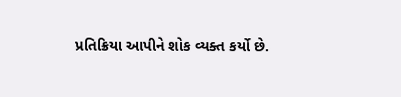પ્રતિક્રિયા આપીને શોક વ્યક્ત કર્યો છે.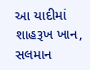આ યાદીમાં શાહરૂખ ખાન, સલમાન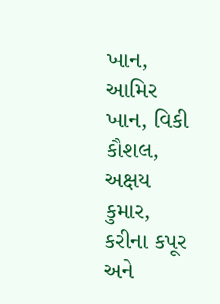ખાન, આમિર ખાન, વિકી કૌશલ, અક્ષય કુમાર, કરીના કપૂર અને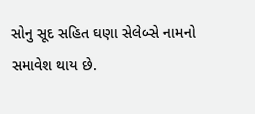સોનુ સૂદ સહિત ઘણા સેલેબ્સે નામનો સમાવેશ થાય છે.